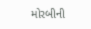મોરબીની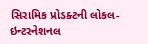સિરામિક પ્રોડક્ટની લોકલ-ઇન્ટરનેશનલ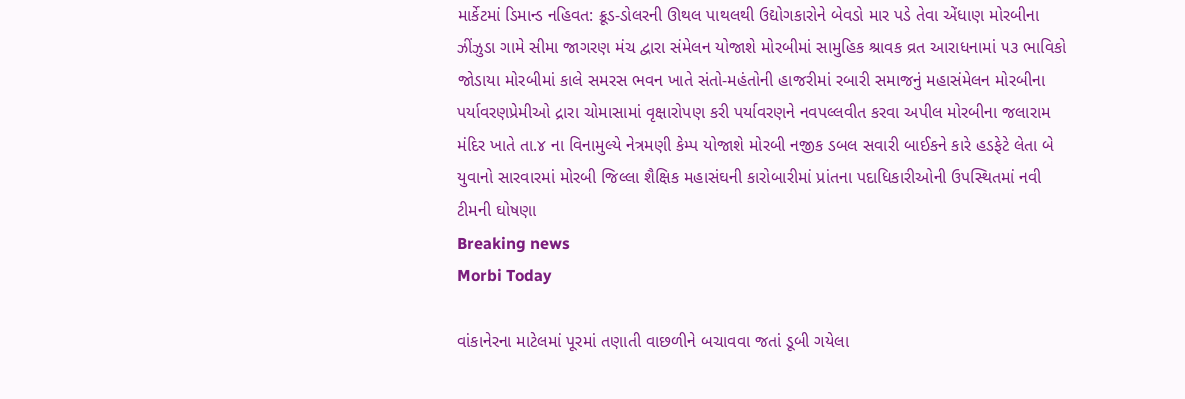માર્કેટમાં ડિમાન્ડ નહિવત: ક્રૂડ-ડોલરની ઊથલ પાથલથી ઉદ્યોગકારોને બેવડો માર પડે તેવા એંધાણ મોરબીના ઝીંઝુડા ગામે સીમા જાગરણ મંચ દ્વારા સંમેલન યોજાશે મોરબીમાં સામુહિક શ્રાવક વ્રત આરાધનામાં ૫૩ ભાવિકો જોડાયા મોરબીમાં કાલે સમરસ ભવન ખાતે સંતો-મહંતોની હાજરીમાં રબારી સમાજનું મહાસંમેલન મોરબીના પર્યાવરણપ્રેમીઓ દ્રારા ચોમાસામાં વૃક્ષારોપણ કરી પર્યાવરણને નવપલ્લવીત કરવા અપીલ મોરબીના જલારામ મંદિર ખાતે તા.૪ ના વિનામુલ્યે નેત્રમણી કેમ્પ યોજાશે મોરબી નજીક ડબલ સવારી બાઈકને કારે હડફેટે લેતા બે યુવાનો સારવારમાં મોરબી જિલ્લા શૈક્ષિક મહાસંઘની કારોબારીમાં પ્રાંતના પદાધિકારીઓની ઉપસ્થિતમાં નવી ટીમની ઘોષણા
Breaking news
Morbi Today

વાંકાનેરના માટેલમાં પૂરમાં તણાતી વાછળીને બચાવવા જતાં ડૂબી ગયેલા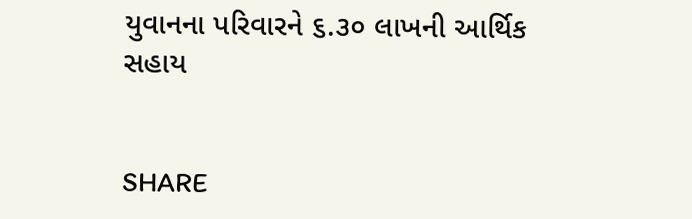યુવાનના પરિવારને ૬.૩૦ લાખની આર્થિક સહાય


SHARE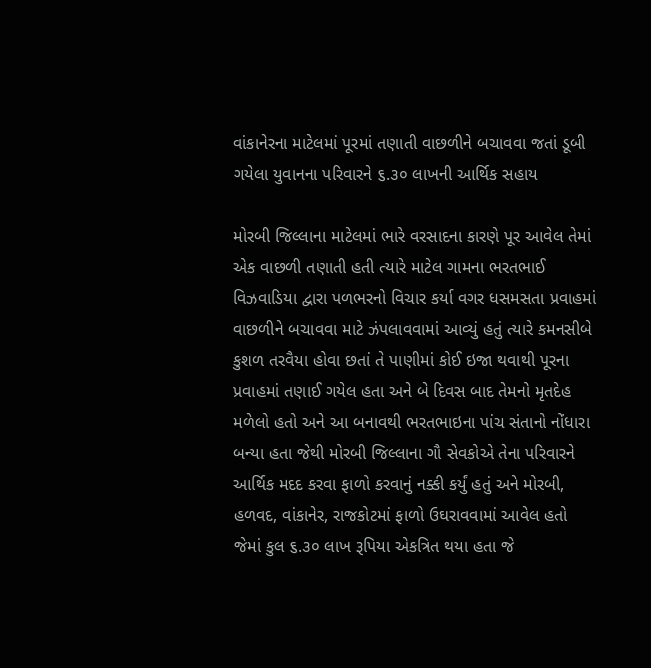વાંકાનેરના માટેલમાં પૂરમાં તણાતી વાછળીને બચાવવા જતાં ડૂબી ગયેલા યુવાનના પરિવારને ૬.૩૦ લાખની આર્થિક સહાય

મોરબી જિલ્લાના માટેલમાં ભારે વરસાદના કારણે પૂર આવેલ તેમાં એક વાછળી તણાતી હતી ત્યારે માટેલ ગામના ભરતભાઈ વિઝવાડિયા દ્વારા પળભરનો વિચાર કર્યા વગર ધસમસતા પ્રવાહમાં વાછળીને બચાવવા માટે ઝંપલાવવામાં આવ્યું હતું ત્યારે કમનસીબે કુશળ તરવૈયા હોવા છતાં તે પાણીમાં કોઈ ઇજા થવાથી પૂરના પ્રવાહમાં તણાઈ ગયેલ હતા અને બે દિવસ બાદ તેમનો મૃતદેહ મળેલો હતો અને આ બનાવથી ભરતભાઇના પાંચ સંતાનો નોંધારા બન્યા હતા જેથી મોરબી જિલ્લાના ગૌ સેવકોએ તેના પરિવારને આર્થિક મદદ કરવા ફાળો કરવાનું નક્કી કર્યું હતું અને મોરબી, હળવદ, વાંકાનેર, રાજકોટમાં ફાળો ઉઘરાવવામાં આવેલ હતો જેમાં કુલ ૬.૩૦ લાખ રૂપિયા એકત્રિત થયા હતા જે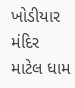ખોડીયાર મંદિર માટેલ ધામ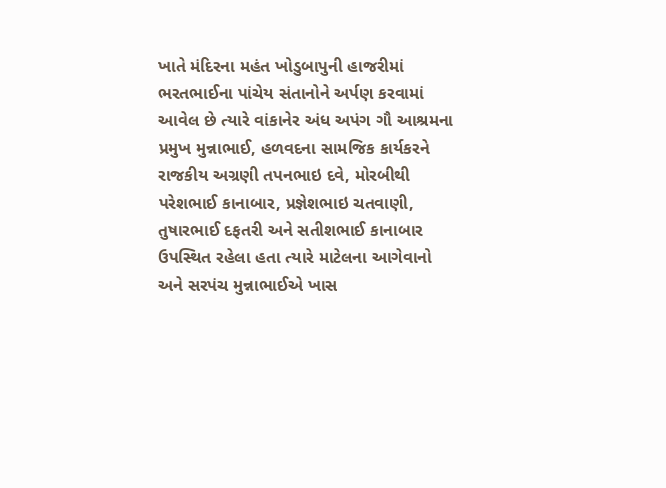ખાતે મંદિરના મહંત ખોડુબાપુની હાજરીમાં ભરતભાઈના પાંચેય સંતાનોને અર્પણ કરવામાં  આવેલ છે ત્યારે વાંકાનેર અંધ અપંગ ગૌ આશ્રમના પ્રમુખ મુન્નાભાઈ, હળવદના સામજિક કાર્યકરને રાજકીય અગ્રણી તપનભાઇ દવે, મોરબીથી પરેશભાઈ કાનાબાર, પ્રજ્ઞેશભાઇ ચતવાણી, તુષારભાઈ દફતરી અને સતીશભાઈ કાનાબાર ઉપસ્થિત રહેલા હતા ત્યારે માટેલના આગેવાનો અને સરપંચ મુન્નાભાઈએ ખાસ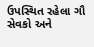ઉપસ્થિત રહેલા ગૌ સેવકો અને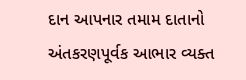દાન આપનાર તમામ દાતાનો અંતકરણપૂર્વક આભાર વ્યક્ત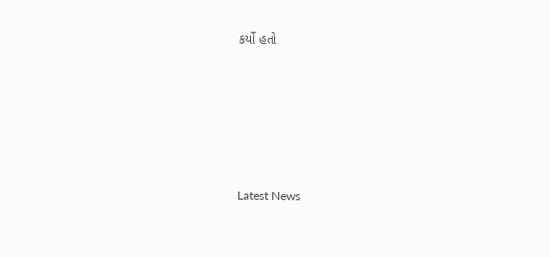કર્યો હતો






Latest News